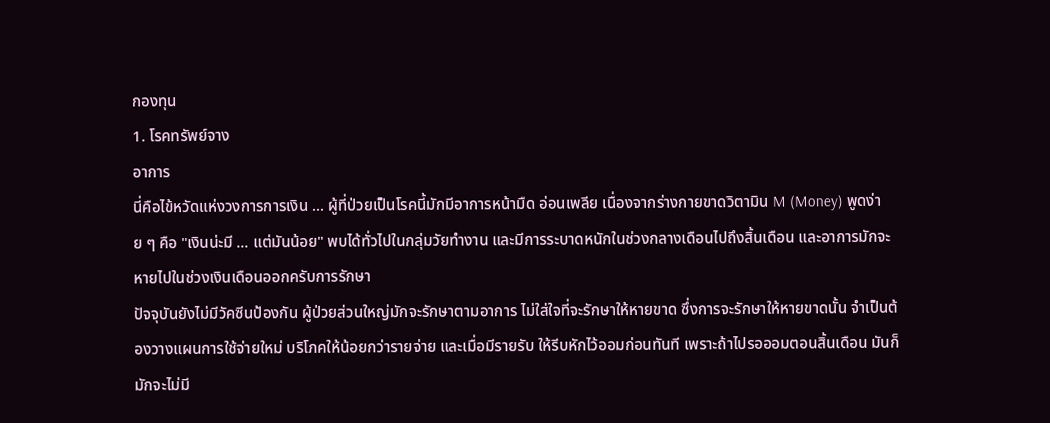กองทุน
1. โรคทรัพย์จาง
อาการ
นี่คือไข้หวัดแห่งวงการการเงิน ... ผู้ที่ป่วยเป็นโรคนี้มักมีอาการหน้ามืด อ่อนเพลีย เนื่องจากร่างกายขาดวิตามิน M (Money) พูดง่าย ๆ คือ "เงินน่ะมี ... แต่มันน้อย" พบได้ทั่วไปในกลุ่มวัยทำงาน และมีการระบาดหนักในช่วงกลางเดือนไปถึงสิ้นเดือน และอาการมักจะหายไปในช่วงเงินเดือนออกครับการรักษา
ปัจจุบันยังไม่มีวัคซีนป้องกัน ผู้ป่วยส่วนใหญ่มักจะรักษาตามอาการ ไม่ใส่ใจที่จะรักษาให้หายขาด ซึ่งการจะรักษาให้หายขาดนั้น จำเป็นต้องวางแผนการใช้จ่ายใหม่ บริโภคให้น้อยกว่ารายจ่าย และเมื่อมีรายรับ ให้รีบหักไว้ออมก่อนทันที เพราะถ้าไปรอออมตอนสิ้นเดือน มันก็มักจะไม่มี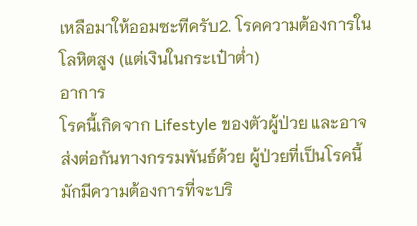เหลือมาให้ออมซะทีครับ2. โรคความต้องการในโลหิตสูง (แต่เงินในกระเป๋าต่ำ)
อาการ
โรคนี้เกิดจาก Lifestyle ของตัวผู้ป่วย และอาจส่งต่อกันทางกรรมพันธ์ด้วย ผู้ป่วยที่เป็นโรคนี้มักมีความต้องการที่จะบริ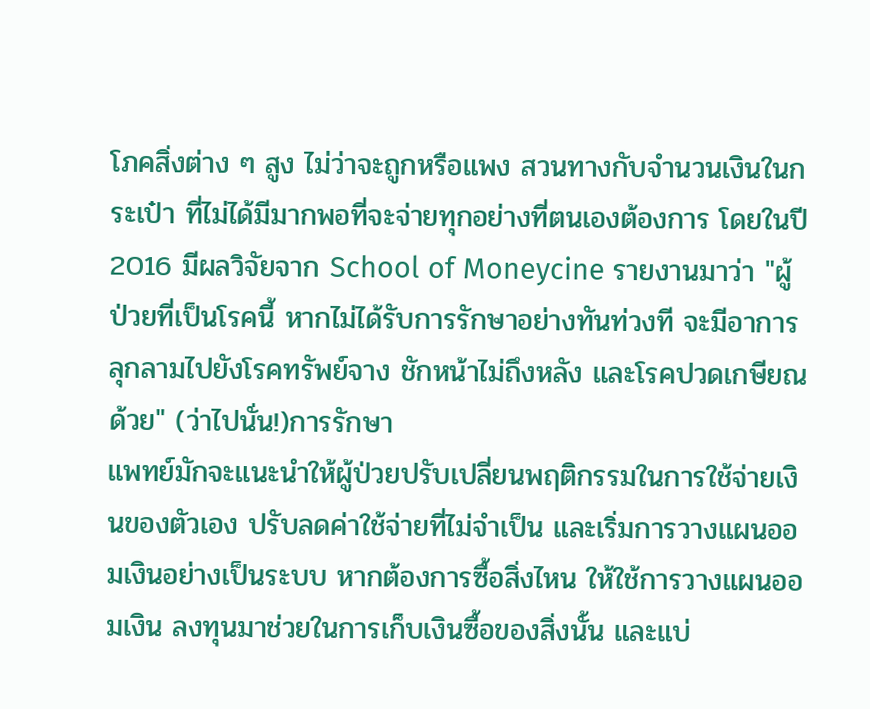โภคสิ่งต่าง ๆ สูง ไม่ว่าจะถูกหรือแพง สวนทางกับจำนวนเงินในกระเป๋า ที่ไม่ได้มีมากพอที่จะจ่ายทุกอย่างที่ตนเองต้องการ โดยในปี 2016 มีผลวิจัยจาก School of Moneycine รายงานมาว่า "ผู้ป่วยที่เป็นโรคนี้ หากไม่ได้รับการรักษาอย่างทันท่วงที จะมีอาการลุกลามไปยังโรคทรัพย์จาง ชักหน้าไม่ถึงหลัง และโรคปวดเกษียณด้วย" (ว่าไปนั่น!)การรักษา
แพทย์มักจะแนะนำให้ผู้ป่วยปรับเปลี่ยนพฤติกรรมในการใช้จ่ายเงินของตัวเอง ปรับลดค่าใช้จ่ายที่ไม่จำเป็น และเริ่มการวางแผนออมเงินอย่างเป็นระบบ หากต้องการซื้อสิ่งไหน ให้ใช้การวางแผนออมเงิน ลงทุนมาช่วยในการเก็บเงินซื้อของสิ่งนั้น และแบ่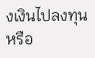งเงินไปลงทุน หรือ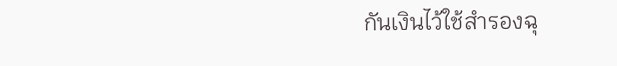กันเงินไว้ใช้สำรองฉุ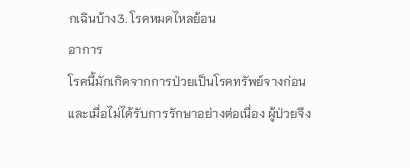กเฉินบ้าง3. โรคหมดไหลย้อน
อาการ
โรคนี้มักเกิดจากการป่วยเป็นโรคทรัพย์จางก่อน และเมื่อไม่ได้รับการรักษาอย่างต่อเนื่อง ผู้ป่วยจึง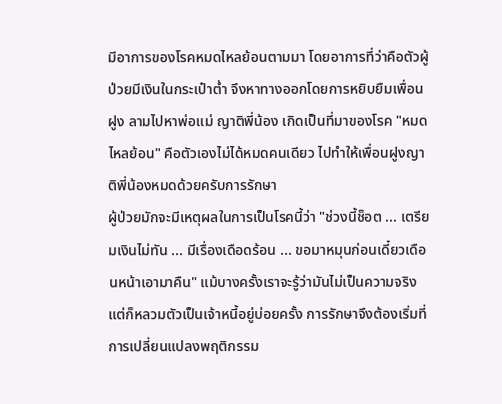มีอาการของโรคหมดไหลย้อนตามมา โดยอาการที่ว่าคือตัวผู้ป่วยมีเงินในกระเป๋าต่ำ จึงหาทางออกโดยการหยิบยืมเพื่อนฝูง ลามไปหาพ่อแม่ ญาติพี่น้อง เกิดเป็นที่มาของโรค "หมดไหลย้อน" คือตัวเองไม่ได้หมดคนเดียว ไปทำให้เพื่อนฝูงญาติพี่น้องหมดด้วยครับการรักษา
ผู้ป่วยมักจะมีเหตุผลในการเป็นโรคนี้ว่า "ช่วงนี้ช็อต ... เตรียมเงินไม่ทัน ... มีเรื่องเดือดร้อน ... ขอมาหมุนก่อนเดี๋ยวเดือนหน้าเอามาคืน" แม้บางครั้งเราจะรู้ว่ามันไม่เป็นความจริง แต่ก็หลวมตัวเป็นเจ้าหนี้อยู่บ่อยครั้ง การรักษาจึงต้องเริ่มที่การเปลี่ยนแปลงพฤติกรรม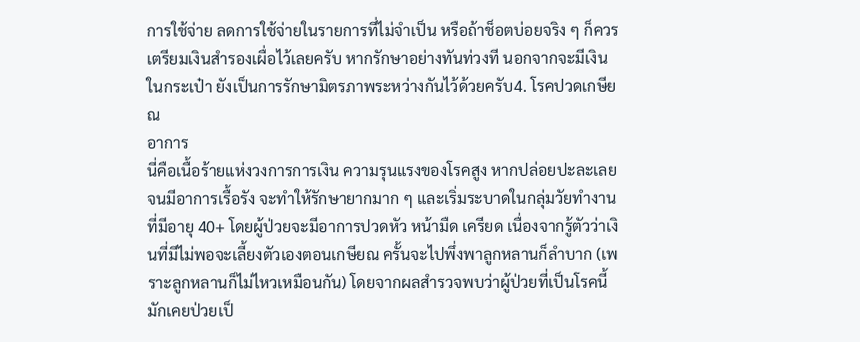การใช้จ่าย ลดการใช้จ่ายในรายการที่ไม่จำเป็น หรือถ้าช็อตบ่อยจริง ๆ ก็ควรเตรียมเงินสำรองเผื่อไว้เลยครับ หากรักษาอย่างทันท่วงที นอกจากจะมีเงินในกระเป๋า ยังเป็นการรักษามิตรภาพระหว่างกันไว้ด้วยครับ4. โรคปวดเกษียณ
อาการ
นี่คือเนื้อร้ายแห่งวงการการเงิน ความรุนแรงของโรคสูง หากปล่อยปะละเลยจนมีอาการเรื้อรัง จะทำให้รักษายากมาก ๆ และเริ่มระบาดในกลุ่มวัยทำงานที่มีอายุ 40+ โดยผู้ป่วยจะมีอาการปวดหัว หน้ามืด เครียด เนื่องจากรู้ตัวว่าเงินที่มีไม่พอจะเลี้ยงตัวเองตอนเกษียณ ครั้นจะไปพึ่งพาลูกหลานก็ลำบาก (เพราะลูกหลานก็ไม่ไหวเหมือนกัน) โดยจากผลสำรวจพบว่าผู้ป่วยที่เป็นโรคนี้มักเคยป่วยเป็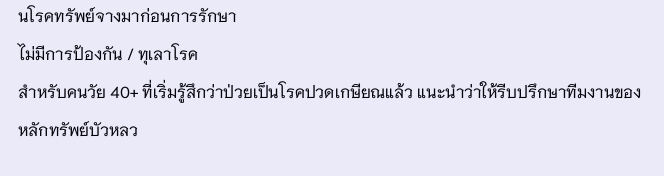นโรคทรัพย์จางมาก่อนการรักษา
ไม่มีการป้องกัน / ทุเลาโรค
สำหรับคนวัย 40+ ที่เริ่มรู้สึกว่าป่วยเป็นโรคปวดเกษียณแล้ว แนะนำว่าให้รีบปรึกษาทีมงานของหลักทรัพย์บัวหลว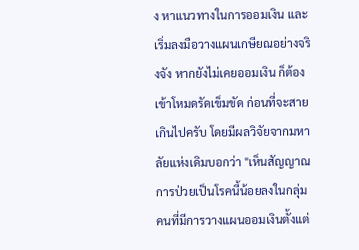ง หาแนวทางในการออมเงิน และเริ่มลงมือวางแผนเกษียณอย่างจริงจัง หากยังไม่เคยออมเงิน ก็ต้องเข้าโหมดรัดเข็มขัด ก่อนที่จะสายเกินไปครับ โดยมีผลวิจัยจากมหาลัยแห่งเดิมบอกว่า "เห็นสัญญาณการป่วยเป็นโรคนี้น้อยลงในกลุ่มคนที่มีการวางแผนออมเงินตั้งแต่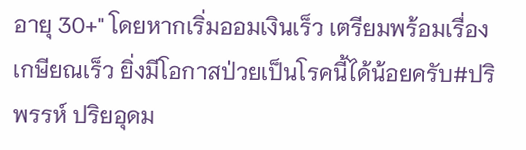อายุ 30+" โดยหากเริ่มออมเงินเร็ว เตรียมพร้อมเรื่องเกษียณเร็ว ยิ่งมีโอกาสป่วยเป็นโรคนี้ได้น้อยครับ#ปริพรรห์ ปริยอุดม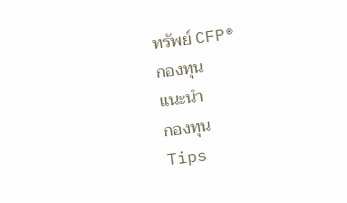ทรัพย์ CFP®
กองทุน
แนะนำ
กองทุน
Tips